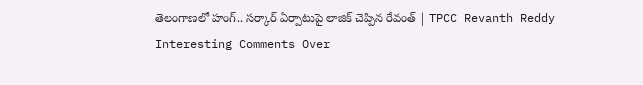తెలంగాణలో హంగ్‌.. సర్కార్‌ ఏర్పాటుపై లాజిక్‌ చెప్పిన రేవంత్‌ | TPCC Revanth Reddy Interesting Comments Over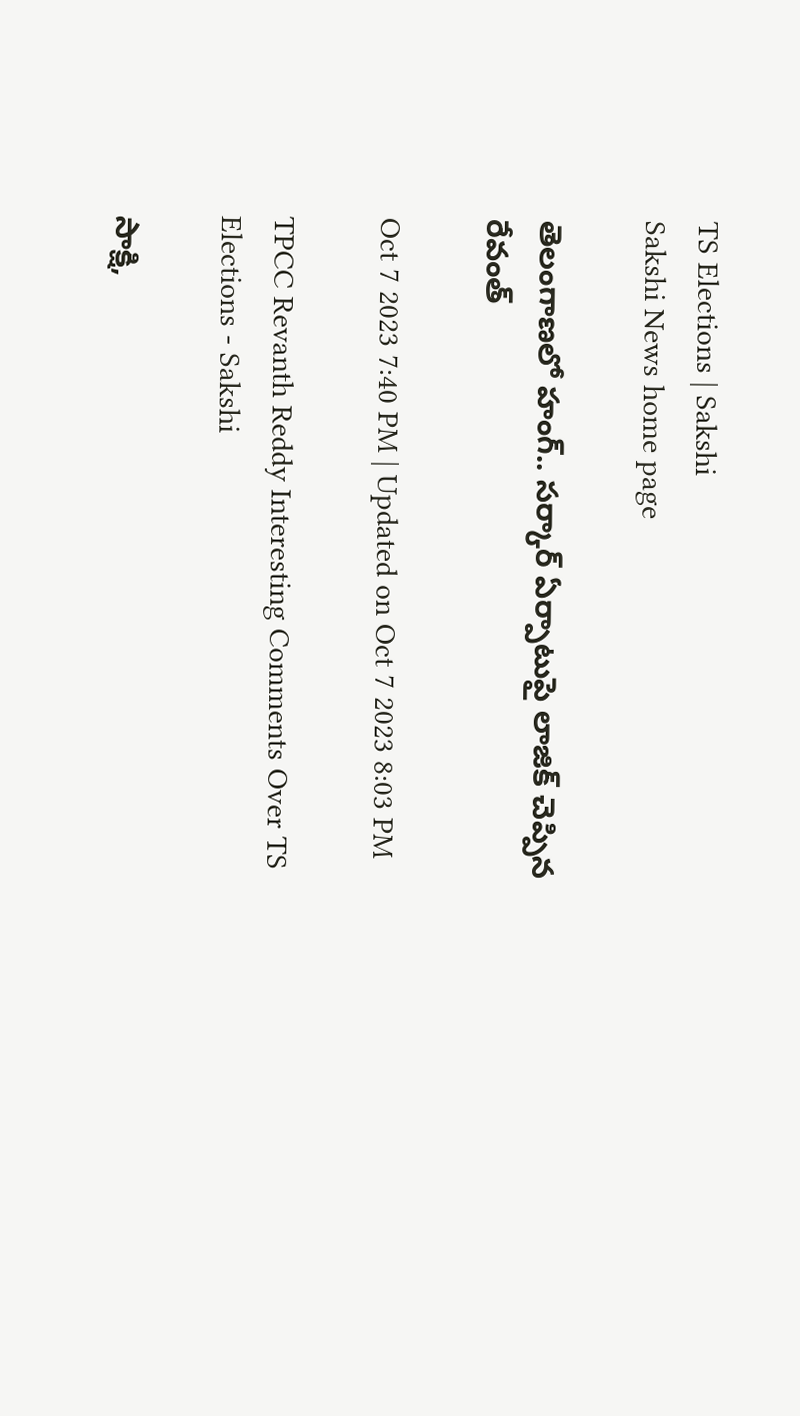TS Elections | Sakshi
Sakshi News home page

తెలంగాణలో హంగ్‌.. సర్కార్‌ ఏర్పాటుపై లాజిక్‌ చెప్పిన రేవంత్‌

Oct 7 2023 7:40 PM | Updated on Oct 7 2023 8:03 PM

TPCC Revanth Reddy Interesting Comments Over TS Elections - Sakshi

సాక్షి,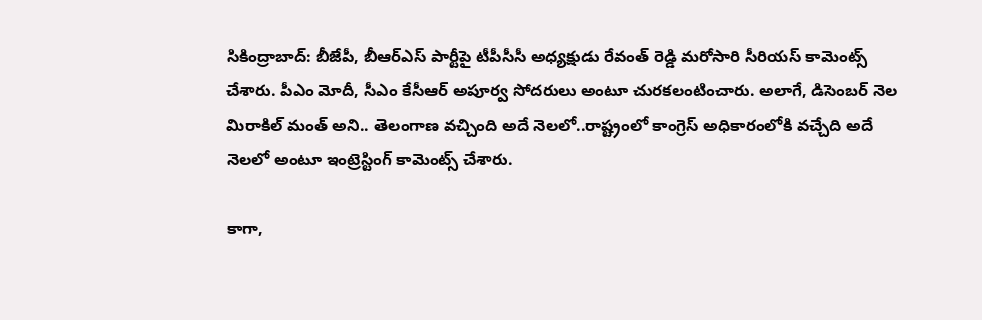సికింద్రాబాద్: బీజేపీ, బీఆర్‌ఎస్‌ పార్టీపై టీపీసీసీ అధ్యక్షుడు రేవంత్ రెడ్డి మరోసారి సీరియస్‌ కామెంట్స్‌ చేశారు. పీఎం మోదీ, సీఎం కేసీఆర్‌ అపూర్వ సోదరులు అంటూ చురకలంటించారు. అలాగే, డిసెంబర్‌ నెల మిరాకిల్‌ మంత్‌ అని.. తెలంగాణ వచ్చింది అదే నెలలో..రాష్ట్రంలో కాంగ్రెస్‌ అధికారంలోకి వచ్చేది అదే నెలలో అంటూ ఇంట్రెస్టింగ్‌ కామెంట్స్‌ చేశారు.

కాగా,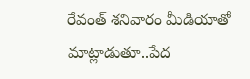రేవంత్‌ శనివారం మీడియాతో మాట్లాడుతూ..పేద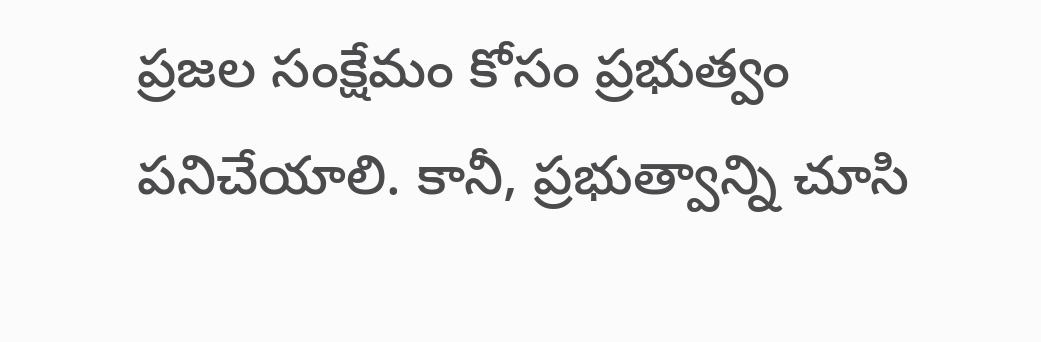ప్రజల సంక్షేమం కోసం ప్రభుత్వం పనిచేయాలి. కానీ, ప్రభుత్వాన్ని చూసి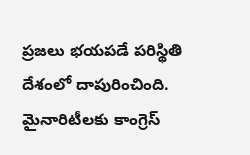ప్రజలు భయపడే పరిస్థితి దేశంలో దాపురించింది. మైనారిటీలకు కాంగ్రెస్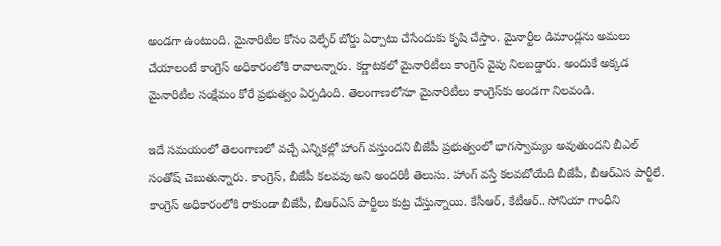అండగా ఉంటుంది. మైనారిటీల కోసం వెల్ఫేర్ బోర్డు ఏర్పాటు చేసేందుకు కృషి చేస్తాం. మైనార్టీల డిమాండ్లను అమలు చేయాలంటే కాంగ్రెస్ అధికారంలోకి రావాలన్నారు. కర్ణాటకలో మైనారిటీలు కాంగ్రెస్ వైపు నిలబడ్డారు. అందుకే అక్కడ మైనారిటీల సంక్షేమం కోరే ప్రభుత్వం ఏర్పడింది. తెలంగాణలోనూ మైనారిటీలు కాంగ్రెస్‌కు అండగా నిలవండి.

ఇదే సమయంలో తెలంగాణలో వచ్చే ఎన్నికల్లో హాంగ్ వస్తుందని బీజేపీ ప్రభుత్వంలో భాగస్వామ్యం అవుతుందని బీఎల్ సంతోష్ చెబుతున్నారు. కాంగ్రెస్, బీజేపీ కలవవు అని అందరికీ తెలుసు. హాంగ్ వస్తే కలవబోయేది బీజేపీ, బీఆర్‌ఎస పార్టీలే. కాంగ్రెస్ అధికారంలోకి రాకుండా బీజేపీ, బీఆర్‌ఎస్‌ పార్టీలు కుట్ర చేస్తున్నాయి. కేసీఆర్, కేటీఆర్.. సోనియా గాంధీని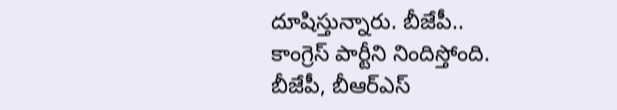దూషిస్తున్నారు. బీజేపీ.. కాంగ్రెస్ పార్టీని నిందిస్తోంది. బీజేపీ, బీఆర్‌ఎస్‌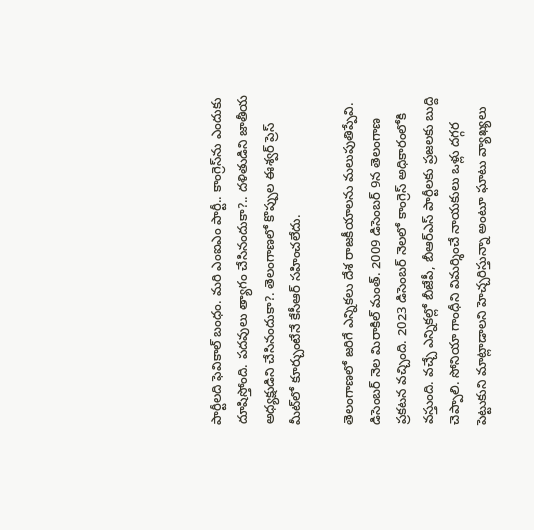పార్టీలది ఫెవికాల్‌ బంధం. మరి ఎంఐఎం పార్టీ.. కాంగ్రెస్‌ను ఎందుకు దూషిస్తోంది. పదవులు త్యాగం చేసినందుకా?.. దళితుడిని జాతీయ అధ్యక్షుడిని చేసినందుకా?. తెలంగాణలో కొప్పుల ఈశ్వర్ ప్రెస్ మీట్‌లో కూర్చుంటేనే కేసీఆర్ సహించలేదు.

తెలంగాణలో జరిగే ఎన్నికలు దేశ రాజకీయాలను మలుపుతిప్పేవి. డిసెంబర్ నెల మిరాకిల్ మంత్. 2009 డిసెంబర్ 9న తెలంగాణ ప్రకటన వచ్చింది. 2023 డిసెంబర్‌ నెలలో కాంగ్రెస్ అధికారంలోకి వస్తుంది. వచ్చే ఎన్నికల్లో బీజేపీ, బీఆర్‌ఎస్‌ పార్టీలకు ప్రజలకు బుద్ది చెప్పాలి. సోనియా గాంధీని విమర్శించే నాయకులు ఒళ్లు దగ్గర పెట్టుకుని మాట్లాడాలని హెచ్చరిస్తున్నా అంటూ ఘాటు వ్యాఖ్యలు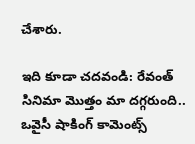చేశారు.

ఇది కూడా చదవండి: రేవంత్‌ సినిమా మొత్తం మా దగ్గరుంది.. ఒవైసీ షాకింగ్‌ కామెంట్స్‌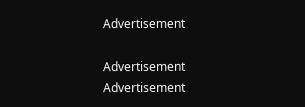Advertisement

Advertisement
Advertisement